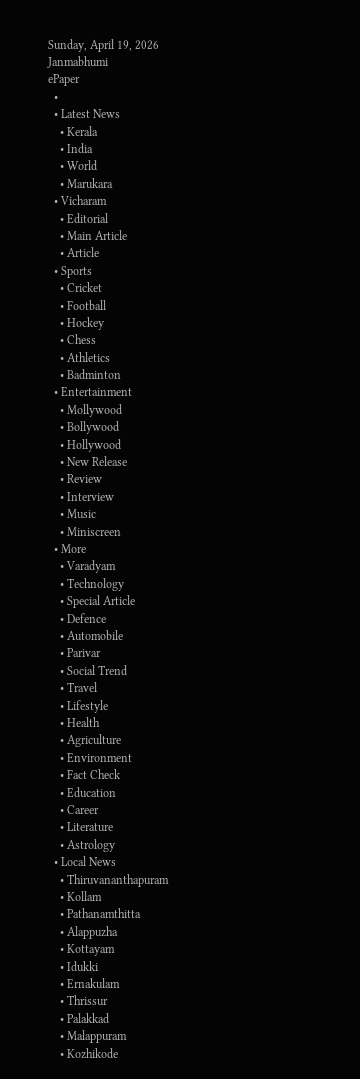Sunday, April 19, 2026
Janmabhumi
ePaper
  •
  • Latest News
    • Kerala
    • India
    • World
    • Marukara
  • Vicharam
    • Editorial
    • Main Article
    • Article
  • Sports
    • Cricket
    • Football
    • Hockey
    • Chess
    • Athletics
    • Badminton
  • Entertainment
    • Mollywood
    • Bollywood
    • Hollywood
    • New Release
    • Review
    • Interview
    • Music
    • Miniscreen
  • More
    • Varadyam
    • Technology
    • Special Article
    • Defence
    • Automobile
    • Parivar
    • Social Trend
    • Travel
    • Lifestyle
    • Health
    • Agriculture
    • Environment
    • Fact Check
    • Education
    • Career
    • Literature
    • Astrology
  • Local News
    • Thiruvananthapuram
    • Kollam
    • Pathanamthitta
    • Alappuzha
    • Kottayam
    • Idukki
    • Ernakulam
    • Thrissur
    • Palakkad
    • Malappuram
    • Kozhikode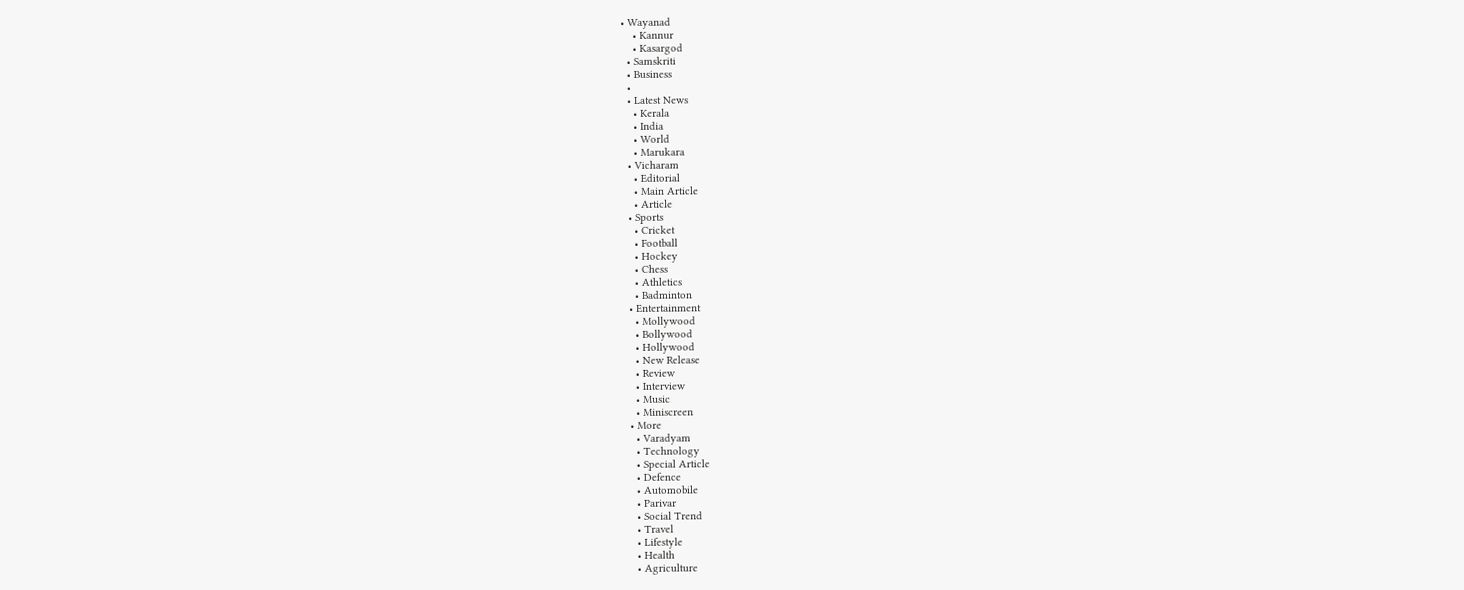• Wayanad
    • Kannur
    • Kasargod
  • Samskriti
  • Business
  •
  • Latest News
    • Kerala
    • India
    • World
    • Marukara
  • Vicharam
    • Editorial
    • Main Article
    • Article
  • Sports
    • Cricket
    • Football
    • Hockey
    • Chess
    • Athletics
    • Badminton
  • Entertainment
    • Mollywood
    • Bollywood
    • Hollywood
    • New Release
    • Review
    • Interview
    • Music
    • Miniscreen
  • More
    • Varadyam
    • Technology
    • Special Article
    • Defence
    • Automobile
    • Parivar
    • Social Trend
    • Travel
    • Lifestyle
    • Health
    • Agriculture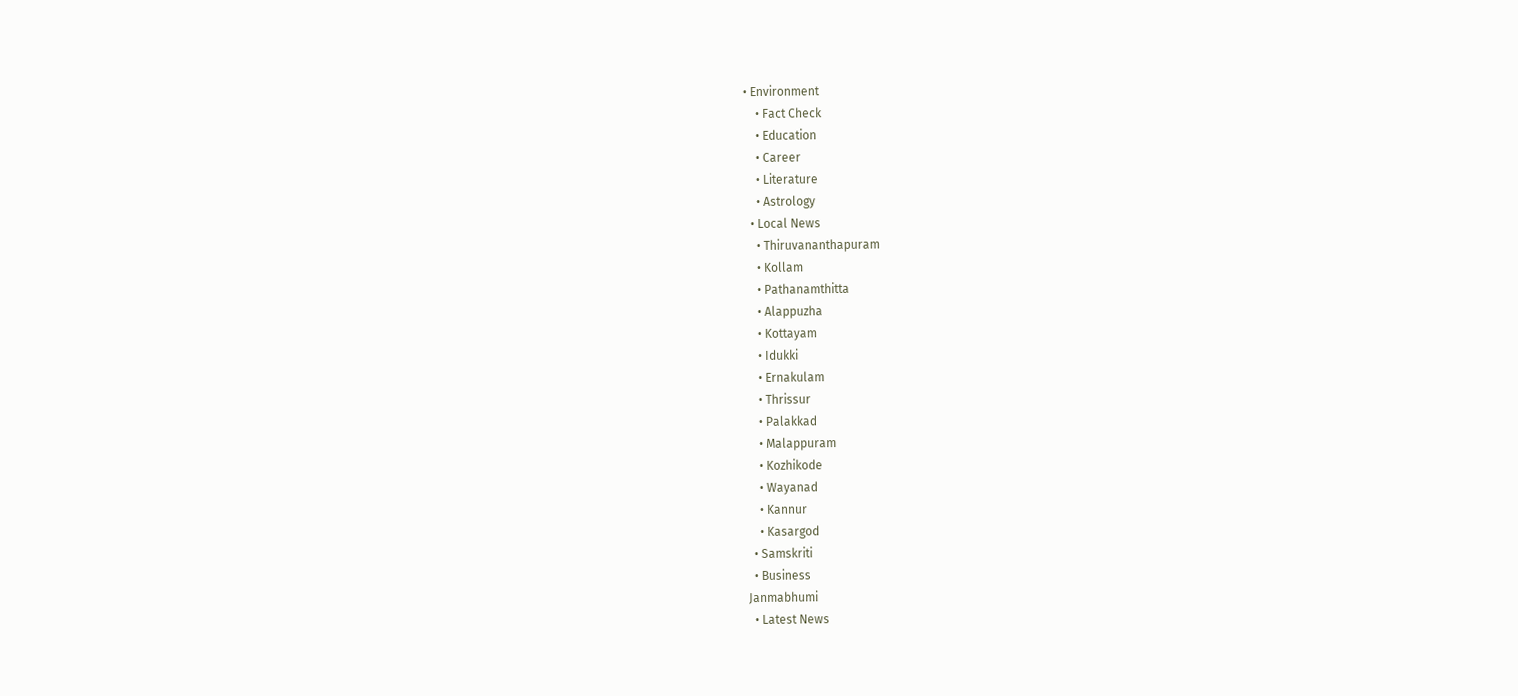• Environment
    • Fact Check
    • Education
    • Career
    • Literature
    • Astrology
  • Local News
    • Thiruvananthapuram
    • Kollam
    • Pathanamthitta
    • Alappuzha
    • Kottayam
    • Idukki
    • Ernakulam
    • Thrissur
    • Palakkad
    • Malappuram
    • Kozhikode
    • Wayanad
    • Kannur
    • Kasargod
  • Samskriti
  • Business
Janmabhumi
  • Latest News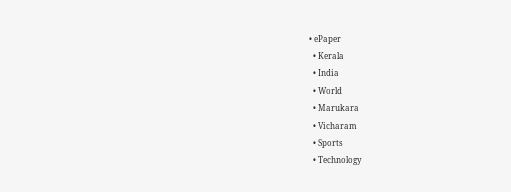• ePaper
  • Kerala
  • India
  • World
  • Marukara
  • Vicharam
  • Sports
  • Technology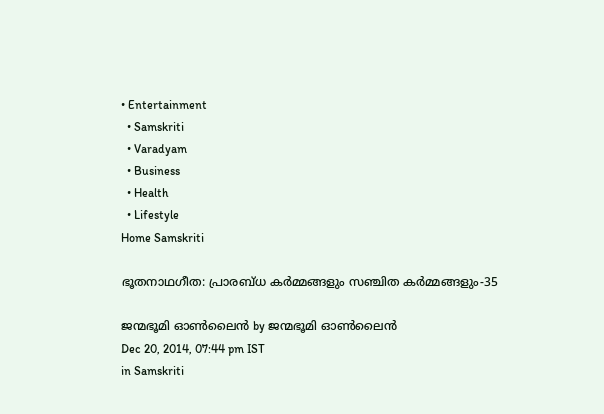• Entertainment
  • Samskriti
  • Varadyam
  • Business
  • Health
  • Lifestyle
Home Samskriti

ഭൂതനാഥഗീത: പ്രാരബ്ധ കര്‍മ്മങ്ങളും സഞ്ചിത കര്‍മ്മങ്ങളും-35

ജന്മഭൂമി ഓണ്‍ലൈന്‍ by ജന്മഭൂമി ഓണ്‍ലൈന്‍
Dec 20, 2014, 07:44 pm IST
in Samskriti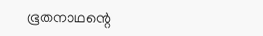ഭൂതനാഥന്റെ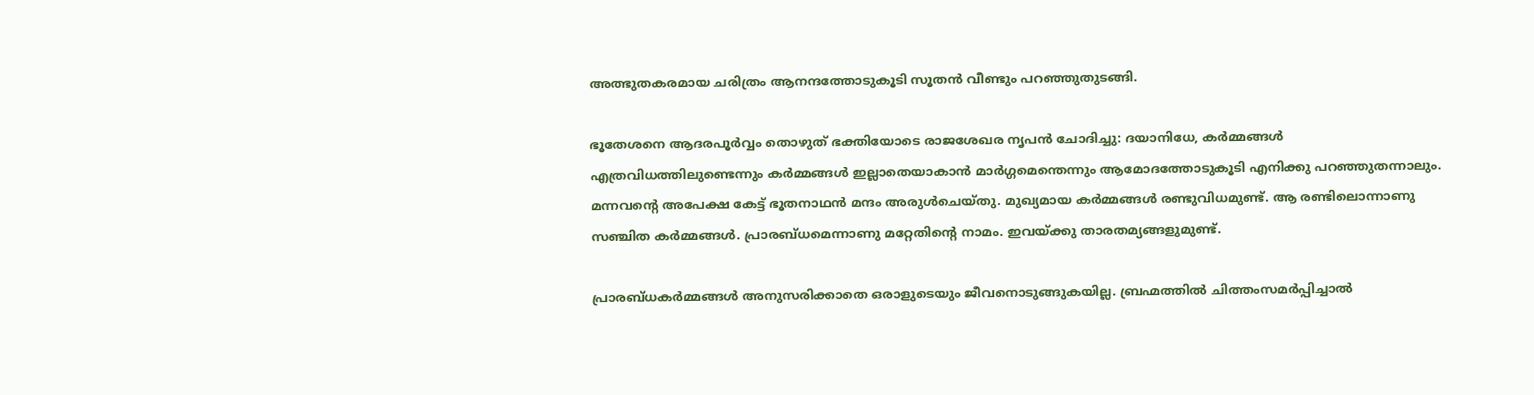അത്ഭുതകരമായ ചരിത്രം ആനന്ദത്തോടുകൂടി സൂതന്‍ വീണ്ടും പറഞ്ഞുതുടങ്ങി.

ഭൂതേശനെ ആദരപൂര്‍വ്വം തൊഴുത് ഭക്തിയോടെ രാജശേഖര നൃപന്‍ ചോദിച്ചു: ദയാനിധേ, കര്‍മ്മങ്ങള്‍ എത്രവിധത്തിലുണ്ടെന്നും കര്‍മ്മങ്ങള്‍ ഇല്ലാതെയാകാന്‍ മാര്‍ഗ്ഗമെന്തെന്നും ആമോദത്തോടുകൂടി എനിക്കു പറഞ്ഞുതന്നാലും. മന്നവന്റെ അപേക്ഷ കേട്ട് ഭൂതനാഥന്‍ മന്ദം അരുള്‍ചെയ്തു. മുഖ്യമായ കര്‍മ്മങ്ങള്‍ രണ്ടുവിധമുണ്ട്. ആ രണ്ടിലൊന്നാണു സഞ്ചിത കര്‍മ്മങ്ങള്‍. പ്രാരബ്ധമെന്നാണു മറ്റേതിന്റെ നാമം. ഇവയ്‌ക്കു താരതമ്യങ്ങളുമുണ്ട്.

പ്രാരബ്ധകര്‍മ്മങ്ങള്‍ അനുസരിക്കാതെ ഒരാളുടെയും ജീവനൊടുങ്ങുകയില്ല. ബ്രഹ്മത്തില്‍ ചിത്തംസമര്‍പ്പിച്ചാല്‍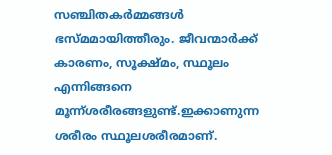സഞ്ചിതകര്‍മ്മങ്ങള്‍ ഭസ്മമായിത്തീരും. ജീവന്മാര്‍ക്ക് കാരണം, സൂക്ഷ്മം, സ്ഥൂലം എന്നിങ്ങനെ മൂന്ന്ശരീരങ്ങളുണ്ട്.ഇക്കാണുന്ന ശരീരം സ്ഥൂലശരീരമാണ്.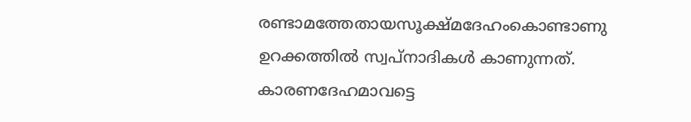രണ്ടാമത്തേതായസൂക്ഷ്മദേഹംകൊണ്ടാണു ഉറക്കത്തില്‍ സ്വപ്‌നാദികള്‍ കാണുന്നത്. കാരണദേഹമാവട്ടെ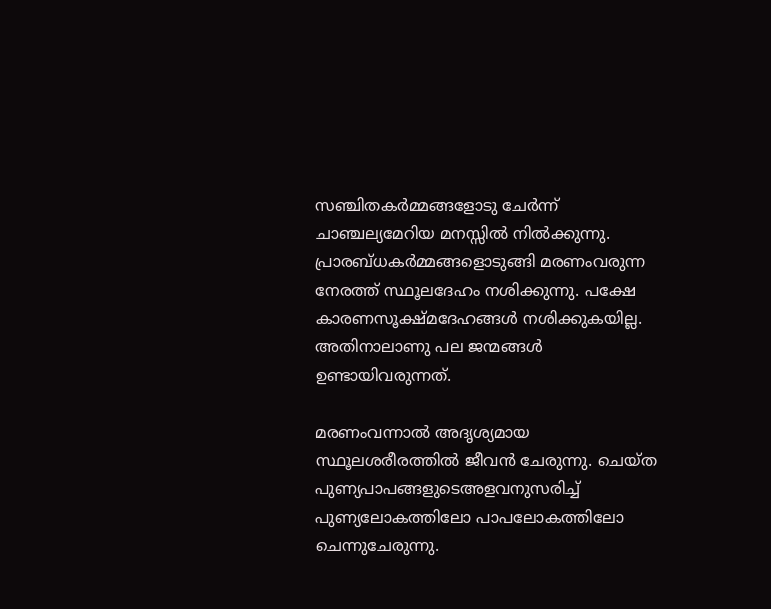സഞ്ചിതകര്‍മ്മങ്ങളോടു ചേര്‍ന്ന് ചാഞ്ചല്യമേറിയ മനസ്സില്‍ നില്‍ക്കുന്നു. പ്രാരബ്ധകര്‍മ്മങ്ങളൊടുങ്ങി മരണംവരുന്ന നേരത്ത് സ്ഥൂലദേഹം നശിക്കുന്നു. പക്ഷേ കാരണസൂക്ഷ്മദേഹങ്ങള്‍ നശിക്കുകയില്ല. അതിനാലാണു പല ജന്മങ്ങള്‍ ഉണ്ടായിവരുന്നത്.

മരണംവന്നാല്‍ അദൃശ്യമായ സ്ഥൂലശരീരത്തില്‍ ജീവന്‍ ചേരുന്നു. ചെയ്ത പുണ്യപാപങ്ങളുടെഅളവനുസരിച്ച് പുണ്യലോകത്തിലോ പാപലോകത്തിലോ ചെന്നുചേരുന്നു.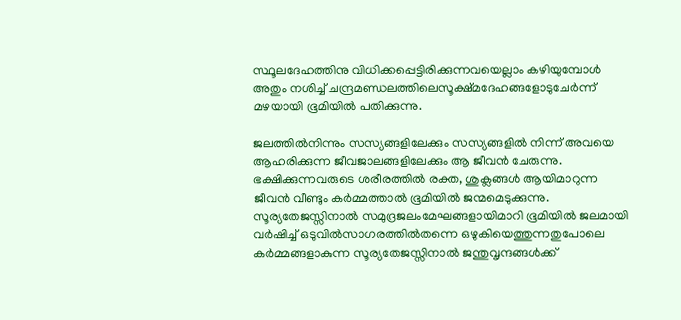സ്ഥൂലദേഹത്തിനു വിധിക്കപ്പെട്ടിരിക്കുന്നവയെല്ലാം കഴിയുമ്പോള്‍ അതും നശിച്ച് ചന്ദ്രമണ്ഡലത്തിലെസൂക്ഷ്മദേഹങ്ങളോടുചേര്‍ന്ന് മഴയായി ഭൂമിയില്‍ പതിക്കുന്നു.

ജലത്തില്‍നിന്നും സസ്യങ്ങളിലേക്കും സസ്യങ്ങളില്‍ നിന്ന് അവയെ ആഹരിക്കുന്ന ജീവജാലങ്ങളിലേക്കും ആ ജീവന്‍ ചേരുന്നു. ഭക്ഷിക്കുന്നവരുടെ ശരീരത്തില്‍ രക്ത, ശുക്ലങ്ങള്‍ ആയിമാറുന്ന ജീവന്‍ വീണ്ടും കര്‍മ്മത്താല്‍ ഭൂമിയില്‍ ജന്മമെടുക്കുന്നു. സൂര്യതേജസ്സിനാല്‍ സമുദ്രജലംമേഘങ്ങളായിമാറി ഭൂമിയില്‍ ജലമായി വര്‍ഷിച്ച് ഒടുവില്‍സാഗരത്തില്‍തന്നെ ഒഴുകിയെത്തുന്നതുപോലെ കര്‍മ്മങ്ങളാകുന്ന സൂര്യതേജസ്സിനാല്‍ ജന്തുവൃന്ദങ്ങള്‍ക്ക്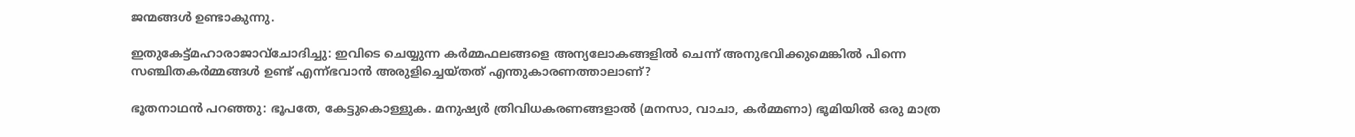ജന്മങ്ങള്‍ ഉണ്ടാകുന്നു.

ഇതുകേട്ട്മഹാരാജാവ്‌ചോദിച്ചു: ഇവിടെ ചെയ്യുന്ന കര്‍മ്മഫലങ്ങളെ അന്യലോകങ്ങളില്‍ ചെന്ന് അനുഭവിക്കുമെങ്കില്‍ പിന്നെ സഞ്ചിതകര്‍മ്മങ്ങള്‍ ഉണ്ട് എന്ന്ഭവാന്‍ അരുളിച്ചെയ്തത് എന്തുകാരണത്താലാണ്?

ഭൂതനാഥന്‍ പറഞ്ഞു: ഭൂപതേ, കേട്ടുകൊള്ളുക. മനുഷ്യര്‍ ത്രിവിധകരണങ്ങളാല്‍ (മനസാ, വാചാ, കര്‍മ്മണാ) ഭൂമിയില്‍ ഒരു മാത്ര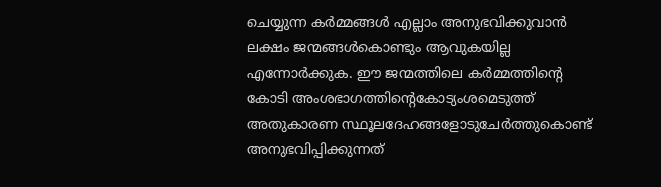ചെയ്യുന്ന കര്‍മ്മങ്ങള്‍ എല്ലാം അനുഭവിക്കുവാന്‍ ലക്ഷം ജന്മങ്ങള്‍കൊണ്ടും ആവുകയില്ല എന്നോര്‍ക്കുക. ഈ ജന്മത്തിലെ കര്‍മ്മത്തിന്റെ കോടി അംശഭാഗത്തിന്റെകോട്യംശമെടുത്ത് അതുകാരണ സ്ഥൂലദേഹങ്ങളോടുചേര്‍ത്തുകൊണ്ട് അനുഭവിപ്പിക്കുന്നത്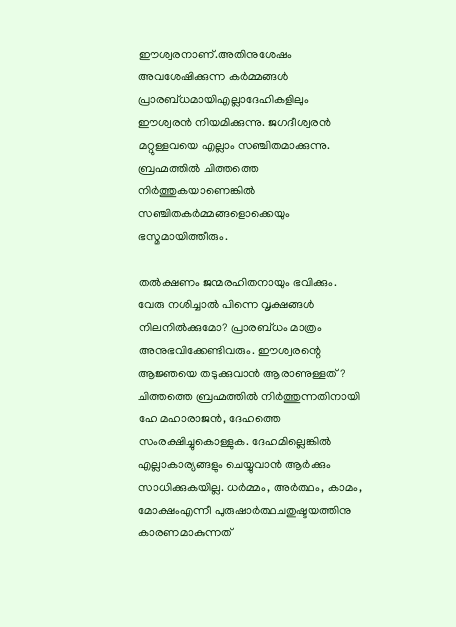ഈശ്വരനാണ്.അതിനുശേഷം അവശേഷിക്കുന്ന കര്‍മ്മങ്ങള്‍ പ്രാരബ്ധമായിഎല്ലാദേഹികളിലും ഈശ്വരന്‍ നിയമിക്കുന്നു. ജഗദീശ്വരന്‍ മറ്റുള്ളവയെ എല്ലാം സഞ്ചിതമാക്കുന്നു. ബ്രഹ്മത്തില്‍ ചിത്തത്തെ നിര്‍ത്തുകയാണെങ്കില്‍ സഞ്ചിതകര്‍മ്മങ്ങളൊക്കെയും ഭസ്മമായിത്തീരും.

തല്‍ക്ഷണം ജന്മരഹിതനായും ഭവിക്കും. വേരു നശിച്ചാല്‍ പിന്നെ വൃക്ഷങ്ങള്‍ നിലനില്‍ക്കുമോ? പ്രാരബ്ധം മാത്രം അനുഭവിക്കേണ്ടിവരും. ഈശ്വരന്റെ ആജ്ഞയെ തടുക്കുവാന്‍ ആരാണുള്ളത്? ചിത്തത്തെ ബ്രഹ്മത്തില്‍ നിര്‍ത്തുന്നതിനായി ഹേ മഹാരാജന്‍, ദേഹത്തെ സംരക്ഷിച്ചുകൊള്ളുക. ദേഹമില്ലെങ്കില്‍ എല്ലാകാര്യങ്ങളും ചെയ്യുവാന്‍ ആര്‍ക്കും സാധിക്കുകയില്ല. ധര്‍മ്മം, അര്‍ത്ഥം, കാമം, മോക്ഷംഎന്നീ പുരുഷാര്‍ത്ഥചതുഷ്ടയത്തിനു കാരണമാകുന്നത്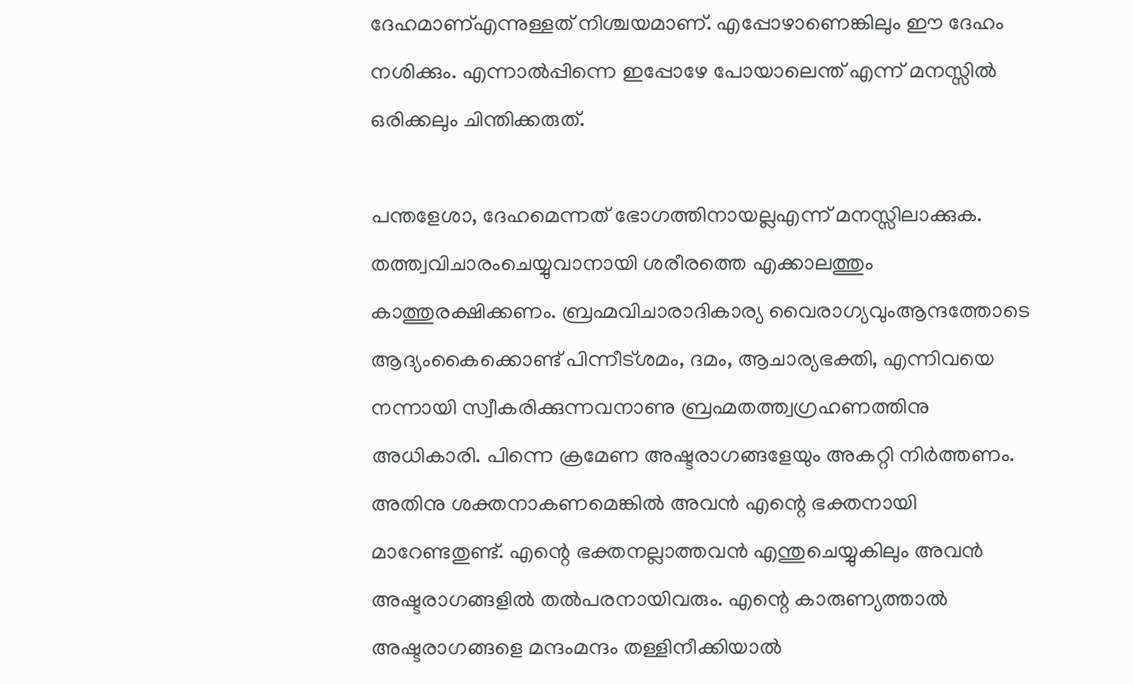ദേഹമാണ്എന്നുള്ളത് നിശ്ചയമാണ്. എപ്പോഴാണെങ്കിലും ഈ ദേഹം നശിക്കും. എന്നാല്‍പ്പിന്നെ ഇപ്പോഴേ പോയാലെന്ത് എന്ന് മനസ്സില്‍ ഒരിക്കലും ചിന്തിക്കരുത്.

പന്തളേശാ, ദേഹമെന്നത് ഭോഗത്തിനായല്ലഎന്ന് മനസ്സിലാക്കുക. തത്ത്വവിചാരംചെയ്യുവാനായി ശരീരത്തെ എക്കാലത്തും കാത്തുരക്ഷിക്കണം. ബ്രഹ്മവിചാരാദികാര്യ വൈരാഗ്യവുംആന്ദത്തോടെ ആദ്യംകൈക്കൊണ്ട് പിന്നീട്ശമം, ദമം, ആചാര്യഭക്തി, എന്നിവയെ നന്നായി സ്വീകരിക്കുന്നവനാണു ബ്രഹ്മതത്ത്വഗ്രഹണത്തിനു അധികാരി. പിന്നെ ക്രമേണ അഷ്ടരാഗങ്ങളേയും അകറ്റി നിര്‍ത്തണം. അതിനു ശക്തനാകണമെങ്കില്‍ അവന്‍ എന്റെ ഭക്തനായി മാറേണ്ടതുണ്ട്. എന്റെ ഭക്തനല്ലാത്തവന്‍ എന്തുചെയ്യുകിലും അവന്‍ അഷ്ടരാഗങ്ങളില്‍ തല്‍പരനായിവരും. എന്റെ കാരുണ്യത്താല്‍ അഷ്ടരാഗങ്ങളെ മന്ദംമന്ദം തള്ളിനീക്കിയാല്‍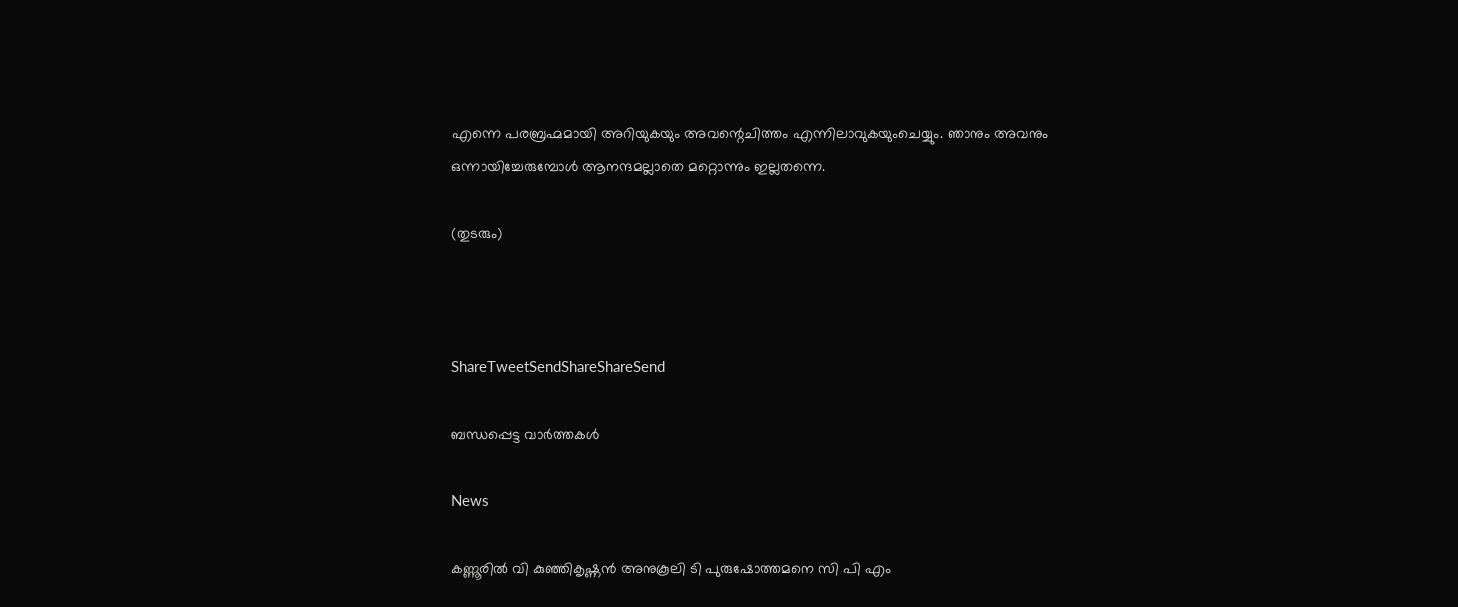എന്നെ പരബ്രഹ്മമായി അറിയുകയും അവന്റെചിത്തം എന്നിലാവുകയുംചെയ്യും. ഞാനും അവനും ഒന്നായിച്ചേരുമ്പോള്‍ ആനന്ദമല്ലാതെ മറ്റൊന്നും ഇല്ലതന്നെ.

(തുടരും)



ShareTweetSendShareShareSend

ബന്ധപ്പെട്ട വാര്‍ത്തകള്‍

News

കണ്ണൂരില്‍ വി കുഞ്ഞികൃഷ്ണന്‍ അനുകൂലി ടി പുരുഷോത്തമനെ സി പി എം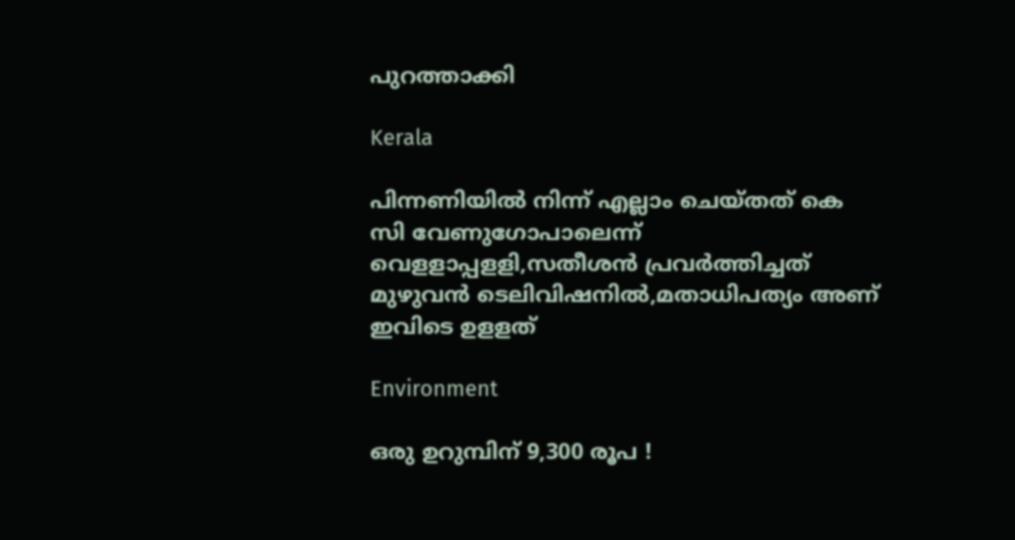പുറത്താക്കി

Kerala

പിന്നണിയില്‍ നിന്ന് എല്ലാം ചെയ്തത് കെ സി വേണുഗോപാലെന്ന് വെളളാപ്പളളി,സതീശന്‍ പ്രവര്‍ത്തിച്ചത് മുഴുവന്‍ ടെലിവിഷനില്‍,മതാധിപത്യം അണ് ഇവിടെ ഉളളത്

Environment

ഒരു ഉറുമ്പിന് 9,300 രൂപ !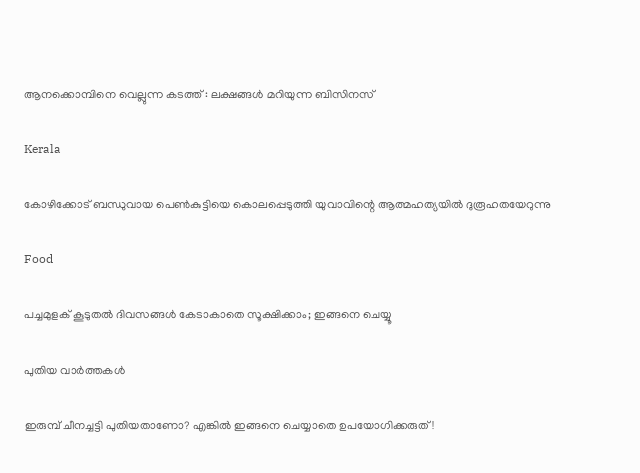ആനക്കൊമ്പിനെ വെല്ലുന്ന കടത്ത് : ലക്ഷങ്ങൾ മറിയുന്ന ബിസിനസ്

Kerala

കോഴിക്കോട് ബന്ധുവായ പെണ്‍കുട്ടിയെ കൊലപ്പെടുത്തി യുവാവിന്റെ ആത്മഹത്യയില്‍ ദുരൂഹതയേറുന്നു

Food

പച്ചമുളക് കൂടുതൽ ദിവസങ്ങൾ കേടാകാതെ സൂക്ഷിക്കാം; ഇങ്ങനെ ചെയ്യൂ

പുതിയ വാര്‍ത്തകള്‍

ഇരുമ്പ് ചീനച്ചട്ടി പുതിയതാണോ? എങ്കിൽ ഇങ്ങനെ ചെയ്യാതെ ഉപയോഗിക്കരുത്!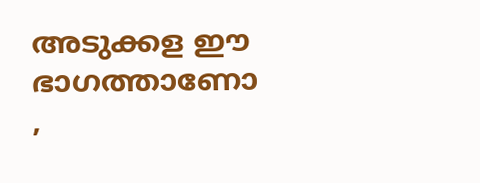അടുക്കള ഈ ഭാഗത്താണോ ,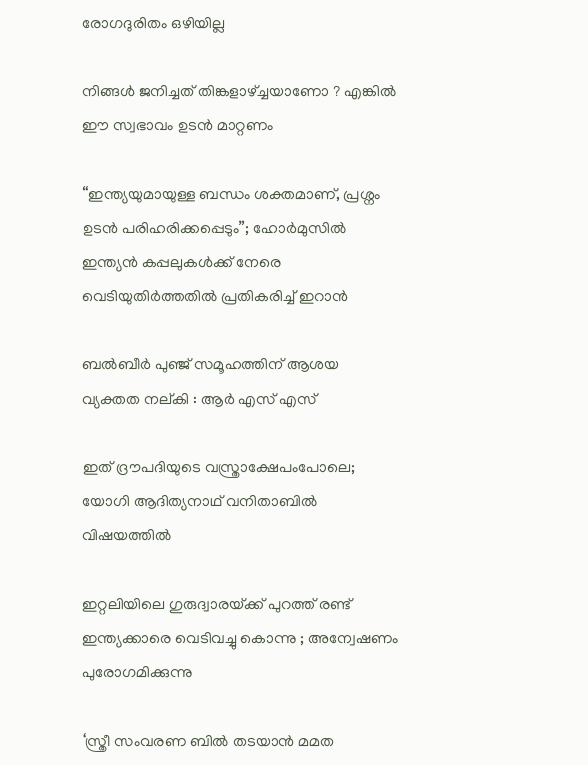രോഗദുരിതം ഒഴിയില്ല

നിങ്ങൾ ജനിച്ചത് തിങ്കളാഴ്‌ച്ചയാണോ ? എങ്കിൽ ഈ സ്വഭാവം ഉടൻ മാറ്റണം

“ഇന്ത്യയുമായുള്ള ബന്ധം ശക്തമാണ്, പ്രശ്നം ഉടൻ പരിഹരിക്കപ്പെടും”; ഹോർമുസിൽ ഇന്ത്യൻ കപ്പലുകൾക്ക് നേരെ വെടിയുതിർത്തതിൽ പ്രതികരിച്ച് ഇറാൻ

ബല്‍ബീര്‍ പുഞ്ജ് സമൂഹത്തിന് ആശയ വ്യക്തത നല്കി : ആര്‍ എസ് എസ്

ഇത് ദ്രൗപദിയുടെ വസ്ത്രാക്ഷേപംപോലെ; യോഗി ആദിത്യനാഥ് വനിതാബിൽ വിഷയത്തിൽ

ഇറ്റലിയിലെ ഗുരുദ്വാരയ്‌ക്ക് പുറത്ത് രണ്ട് ഇന്ത്യക്കാരെ വെടിവച്ചു കൊന്നു ; അന്വേഷണം പുരോഗമിക്കുന്നു

‘സ്ത്രീ സംവരണ ബിൽ തടയാൻ മമത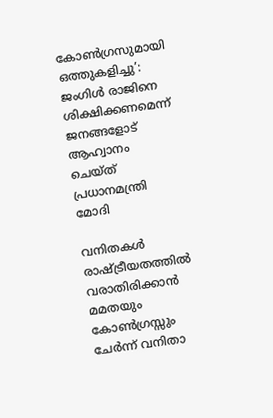കോൺഗ്രസുമായി ഒത്തുകളിച്ചു’: ജംഗിൾ രാജിനെ ശിക്ഷിക്കണമെന്ന് ജനങ്ങളോട് ആഹ്വാനം ചെയ്ത് പ്രധാനമന്ത്രി മോദി

വനിതകൾ രാഷ്‌ട്രീയതത്തിൽ വരാതിരിക്കാൻ മമതയും കോൺഗ്രസ്സും ചേർന്ന് വനിതാ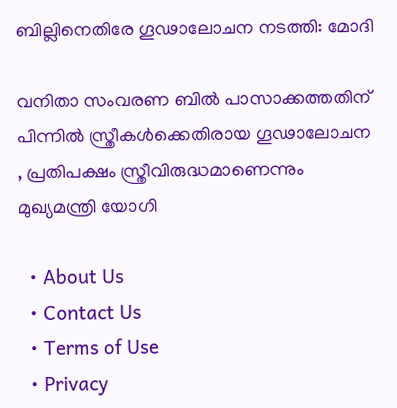ബില്ലിനെതിരേ ഗൂഢാലോചന നടത്തി: മോദി

വനിതാ സംവരണ ബിൽ പാസാക്കത്തതിന് പിന്നിൽ സ്ത്രീകൾക്കെതിരായ ഗൂഢാലോചന , പ്രതിപക്ഷം സ്ത്രീവിരുദ്ധമാണെന്നും മുഖ്യമന്ത്രി യോഗി

  • About Us
  • Contact Us
  • Terms of Use
  • Privacy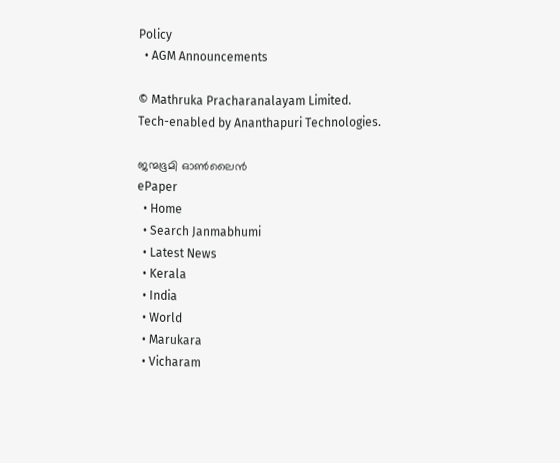Policy
  • AGM Announcements

© Mathruka Pracharanalayam Limited.
Tech-enabled by Ananthapuri Technologies.

ജന്മഭൂമി ഓണ്‍ലൈന്‍
ePaper
  • Home
  • Search Janmabhumi
  • Latest News
  • Kerala
  • India
  • World
  • Marukara
  • Vicharam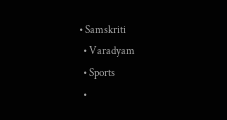• Samskriti
  • Varadyam
  • Sports
  •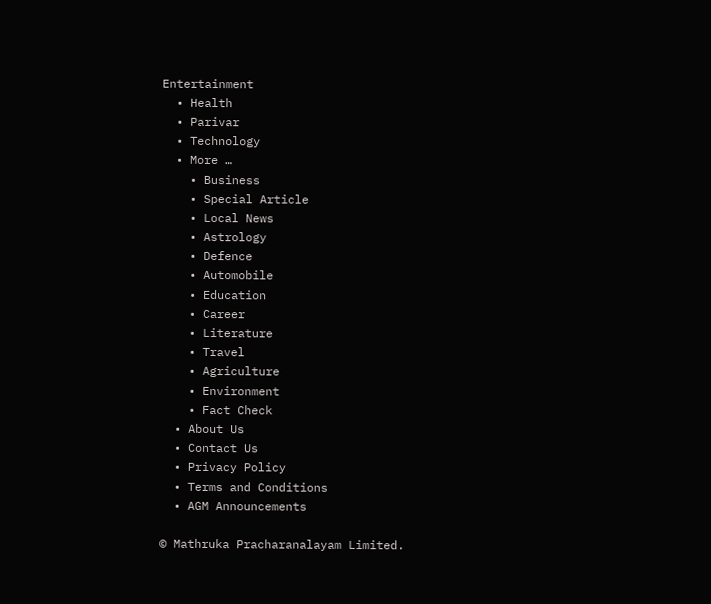Entertainment
  • Health
  • Parivar
  • Technology
  • More …
    • Business
    • Special Article
    • Local News
    • Astrology
    • Defence
    • Automobile
    • Education
    • Career
    • Literature
    • Travel
    • Agriculture
    • Environment
    • Fact Check
  • About Us
  • Contact Us
  • Privacy Policy
  • Terms and Conditions
  • AGM Announcements

© Mathruka Pracharanalayam Limited.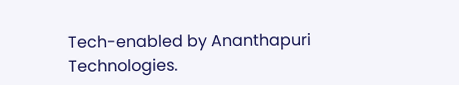Tech-enabled by Ananthapuri Technologies.